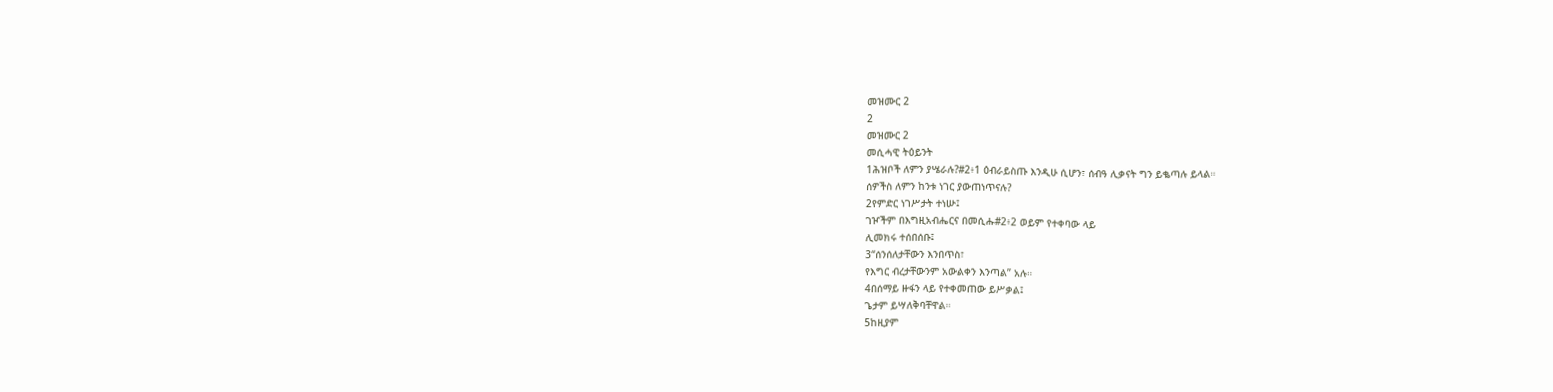መዝሙር 2
2
መዝሙር 2
መሲሓዊ ትዕይንት
1ሕዝቦች ለምን ያሤራሉ?#2፥1 ዕብራይስጡ እንዲሁ ሲሆን፣ ሰብዓ ሊቃናት ግን ይቈጣሉ ይላል።
ሰዎችስ ለምን ከንቱ ነገር ያውጠነጥናሉ?
2የምድር ነገሥታት ተነሡ፤
ገዦችም በእግዚአብሔርና በመሲሑ#2፥2 ወይም የተቀባው ላይ
ሊመክሩ ተሰበሰቡ፤
3“ሰንሰለታቸውን እንበጥስ፣
የእግር ብረታቸውንም አውልቀን እንጣል” አሉ።
4በሰማይ ዙፋን ላይ የተቀመጠው ይሥቃል፤
ጌታም ይሣለቅባቸዋል።
5ከዚያም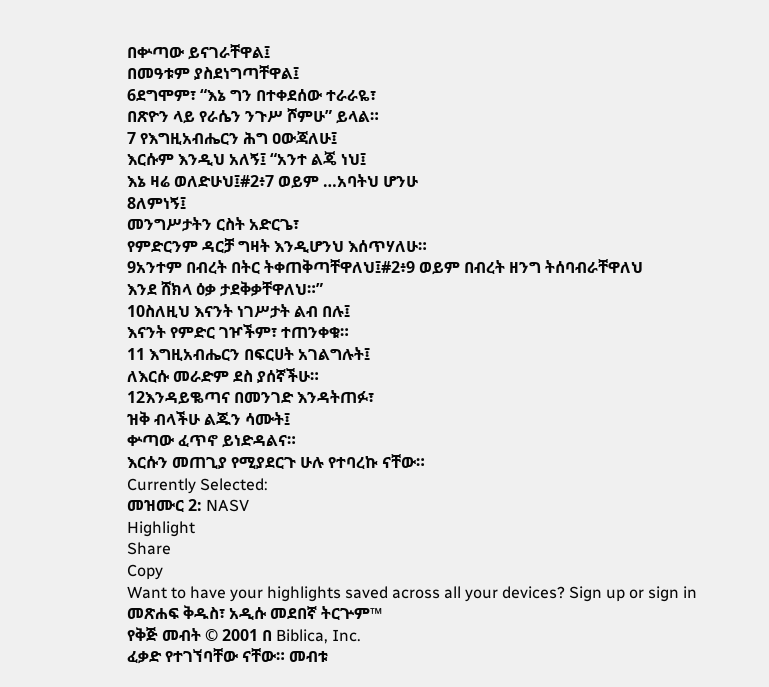በቍጣው ይናገራቸዋል፤
በመዓቱም ያስደነግጣቸዋል፤
6ደግሞም፣ “እኔ ግን በተቀደሰው ተራራዬ፣
በጽዮን ላይ የራሴን ንጉሥ ሾምሁ” ይላል።
7 የእግዚአብሔርን ሕግ ዐውጃለሁ፤
እርሱም እንዲህ አለኝ፤ “አንተ ልጄ ነህ፤
እኔ ዛሬ ወለድሁህ፤#2፥7 ወይም …አባትህ ሆንሁ
8ለምነኝ፤
መንግሥታትን ርስት አድርጌ፣
የምድርንም ዳርቻ ግዛት እንዲሆንህ እሰጥሃለሁ።
9አንተም በብረት በትር ትቀጠቅጣቸዋለህ፤#2፥9 ወይም በብረት ዘንግ ትሰባብራቸዋለህ
እንደ ሸክላ ዕቃ ታደቅቃቸዋለህ።”
10ስለዚህ እናንት ነገሥታት ልብ በሉ፤
እናንት የምድር ገዦችም፣ ተጠንቀቁ።
11 እግዚአብሔርን በፍርሀት አገልግሉት፤
ለእርሱ መራድም ደስ ያሰኛችሁ።
12እንዳይቈጣና በመንገድ እንዳትጠፉ፣
ዝቅ ብላችሁ ልጁን ሳሙት፤
ቍጣው ፈጥኖ ይነድዳልና።
እርሱን መጠጊያ የሚያደርጉ ሁሉ የተባረኩ ናቸው።
Currently Selected:
መዝሙር 2: NASV
Highlight
Share
Copy
Want to have your highlights saved across all your devices? Sign up or sign in
መጽሐፍ ቅዱስ፣ አዲሱ መደበኛ ትርጕም™
የቅጅ መብት © 2001 በ Biblica, Inc.
ፈቃድ የተገኘባቸው ናቸው። መብቱ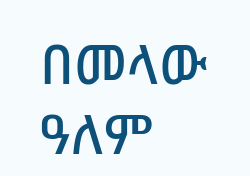በመላው ዓለም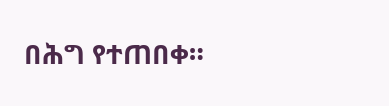በሕግ የተጠበቀ።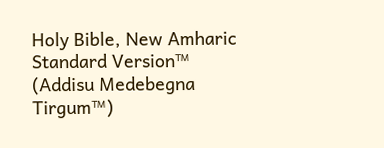Holy Bible, New Amharic Standard Version™ (Addisu Medebegna Tirgum™)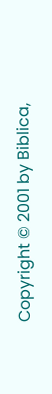Copyright © 2001 by Biblica,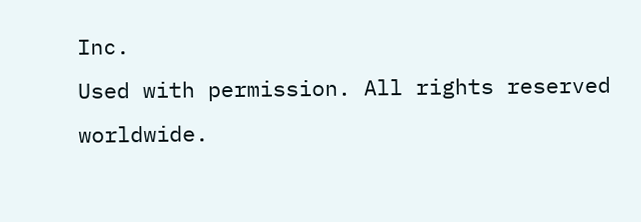Inc.
Used with permission. All rights reserved worldwide.